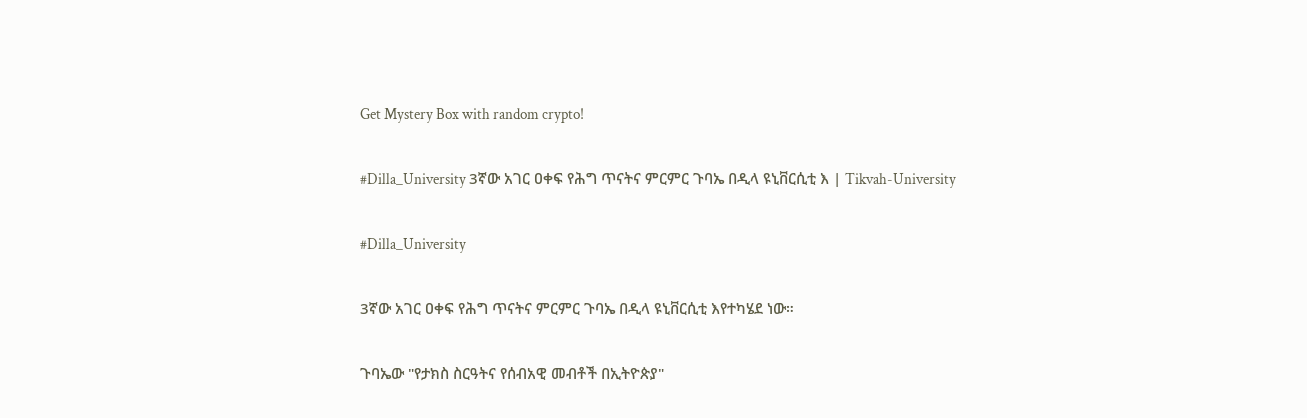Get Mystery Box with random crypto!

#Dilla_University 3ኛው አገር ዐቀፍ የሕግ ጥናትና ምርምር ጉባኤ በዲላ ዩኒቨርሲቲ እ | Tikvah-University

#Dilla_University

3ኛው አገር ዐቀፍ የሕግ ጥናትና ምርምር ጉባኤ በዲላ ዩኒቨርሲቲ እየተካሄደ ነው።

ጉባኤው "የታክስ ስርዓትና የሰብአዊ መብቶች በኢትዮጵያ"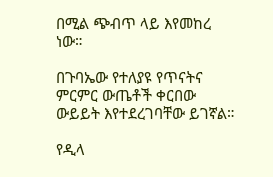በሚል ጭብጥ ላይ እየመከረ ነው።

በጉባኤው የተለያዩ የጥናትና ምርምር ውጤቶች ቀርበው ውይይት እየተደረገባቸው ይገኛል።

የዲላ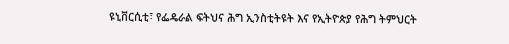ዩኒቨርሲቲ፣ የፌዴራል ፍትህና ሕግ ኢንስቲትዩት እና የኢትዮጵያ የሕግ ትምህርት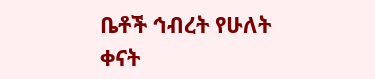ቤቶች ኅብረት የሁለት ቀናት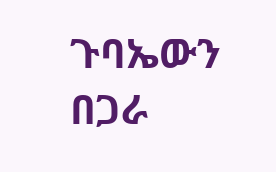ጉባኤውን በጋራ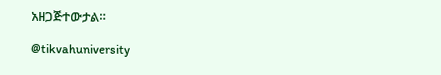አዘጋጅተውታል።

@tikvahuniversity